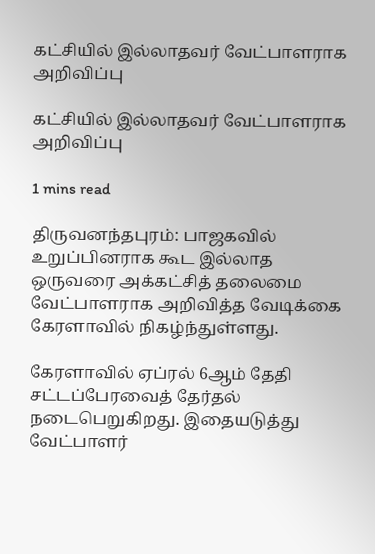கட்சியில் இல்லாதவர் வேட்பாளராக அறிவிப்பு

கட்சியில் இல்லாதவர் வேட்பாளராக அறிவிப்பு

1 mins read

திருவனந்தபுரம்: பாஜகவில் உறுப்பினராக கூட இல்லாத ஒருவரை அக்கட்சித் தலைமை வேட்பாளராக அறிவித்த வேடிக்கை கேரளாவில் நிகழ்ந்துள்ளது.

கேரளாவில் ஏப்ரல் 6ஆம் தேதி சட்டப்பேரவைத் தேர்தல் நடைபெறுகிறது. இதையடுத்து வேட்பாளர்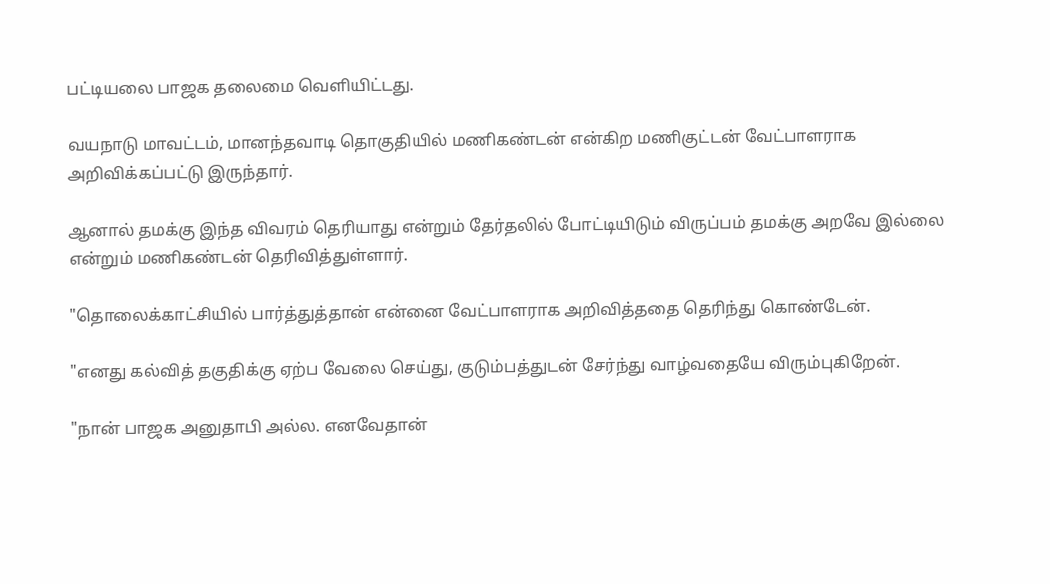பட்டியலை பாஜக தலைமை வெளியிட்டது.

வயநாடு மாவட்டம், மானந்தவாடி தொகுதியில் மணிகண்டன் என்கிற மணிகுட்டன் வேட்பாளராக அறிவிக்கப்பட்டு இருந்தார்.

ஆனால் தமக்கு இந்த விவரம் தெரியாது என்றும் தேர்தலில் போட்டியிடும் விருப்பம் தமக்கு அறவே இல்லை என்றும் மணிகண்டன் தெரிவித்துள்ளார்.

"தொலைக்காட்சியில் பார்த்துத்தான் என்னை வேட்பாளராக அறிவித்ததை தெரிந்து கொண்டேன்.

"எனது கல்வித் தகுதிக்கு ஏற்ப வேலை செய்து, குடும்பத்துடன் சேர்ந்து வாழ்வதையே விரும்புகிறேன்.

"நான் பாஜக அனுதாபி அல்ல. எனவேதான்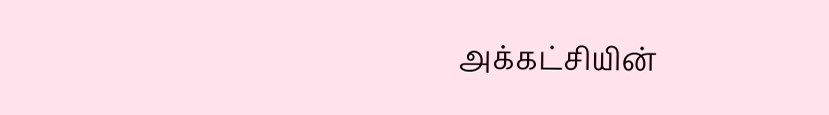அக்கட்சியின்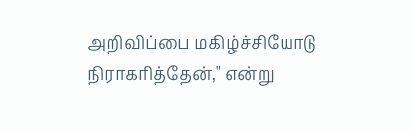அறிவிப்பை மகிழ்ச்சியோடு நிராகரித்தேன்," என்று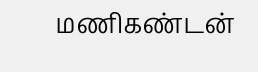மணிகண்டன்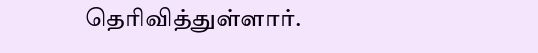தெரிவித்துள்ளார்.